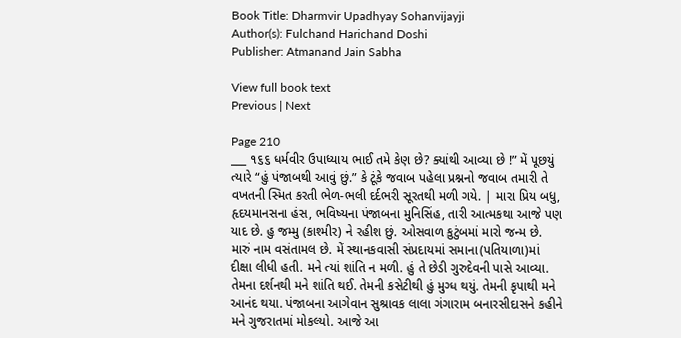Book Title: Dharmvir Upadhyay Sohanvijayji
Author(s): Fulchand Harichand Doshi
Publisher: Atmanand Jain Sabha

View full book text
Previous | Next

Page 210
___ ૧૬૬ ધર્મવીર ઉપાધ્યાય ભાઈ તમે કેણ છે? ક્યાંથી આવ્યા છે !” મેં પૂછયું ત્યારે “હું પંજાબથી આવું છું.” કે ટૂંકે જવાબ પહેલા પ્રશ્નનો જવાબ તમારી તે વખતની સ્મિત કરતી ભેળ-ભલી દર્દભરી સૂરતથી મળી ગયે. | મારા પ્રિય બધુ, હૃદયમાનસના હંસ, ભવિષ્યના પંજાબના મુનિસિંહ, તારી આત્મકથા આજે પણ યાદ છે. હુ જમ્મુ (કાશ્મીર) ને રહીશ છું. ઓસવાળ કુટુંબમાં મારો જન્મ છે. મારું નામ વસંતામલ છે. મેં સ્થાનકવાસી સંપ્રદાયમાં સમાના(પતિયાળા)માં દીક્ષા લીધી હતી. મને ત્યાં શાંતિ ન મળી. હું તે છેડી ગુરુદેવની પાસે આવ્યા. તેમના દર્શનથી મને શાંતિ થઈ. તેમની કસેટીથી હું મુગ્ધ થયું. તેમની કૃપાથી મને આનંદ થયા. પંજાબના આગેવાન સુશ્રાવક લાલા ગંગારામ બનારસીદાસને કહીને મને ગુજરાતમાં મોકલ્યો. આજે આ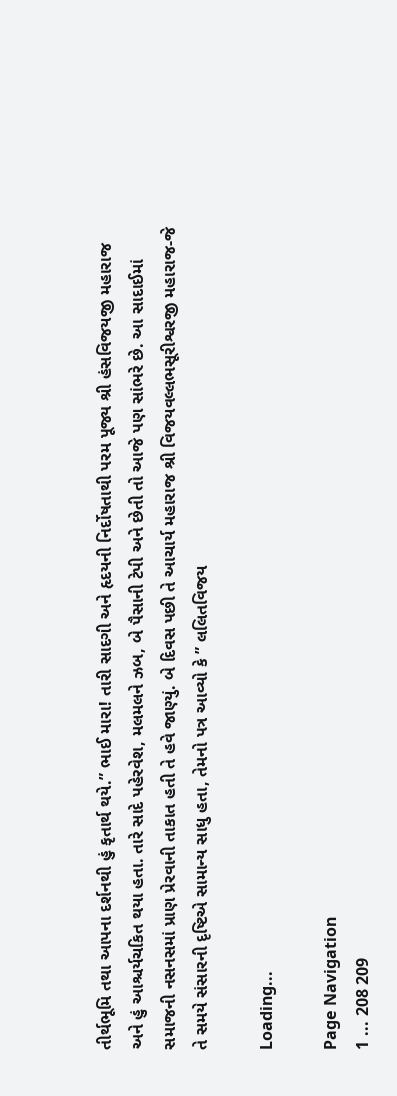તીર્થભૂમિ તથા આપના દર્શનથી હું કૃતાર્થ થયે.” ભાઈ મારા! તારી સાદગી અને હૃદયની નિર્દોષતાથી પરમ પૂજ્ય શ્રી હંસવિજયજી મહારાજ અને હું આશ્ચર્યચકિત થયા હતા. તારે સાદે પહેરવેશ, મલમલને ઝબ, બે પૈસાની ટેપી અને છેતી તો આજે પણ સાંભરે છે. આ સાદાઈમાં સમાજની નસનસમાં પ્રાણ પ્રેરવાની તાકાત હતી તે હવે જાણ્યું. બે દિવસ પછી તે આચાર્ય મહારાજ શ્રી વિજયવલ્લભસૂરીશ્વરજી મહારાજ-જે તે સમયે સંસારની દૃષ્ટિએ સામાન્ય સાધુ હતા, તેમનો પત્ર આવ્યો કે ” લલિતવિજય

Loading...

Page Navigation
1 ... 208 209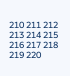210 211 212 213 214 215 216 217 218 219 220